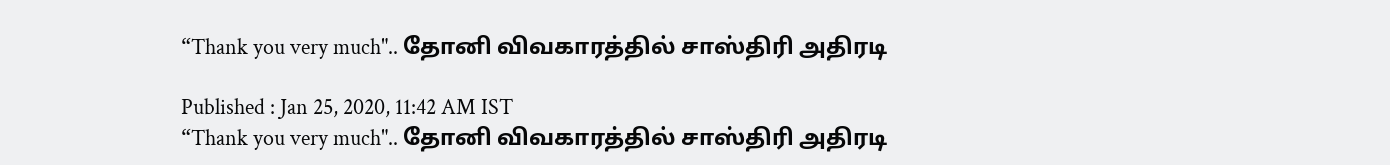“Thank you very much".. தோனி விவகாரத்தில் சாஸ்திரி அதிரடி

Published : Jan 25, 2020, 11:42 AM IST
“Thank you very much".. தோனி விவகாரத்தில் சாஸ்திரி அதிரடி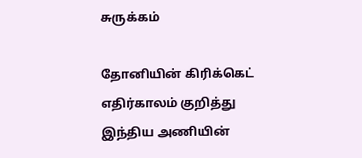சுருக்கம்

தோனியின் கிரிக்கெட் எதிர்காலம் குறித்து இந்திய அணியின்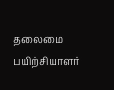தலைமை பயிற்சியாளர்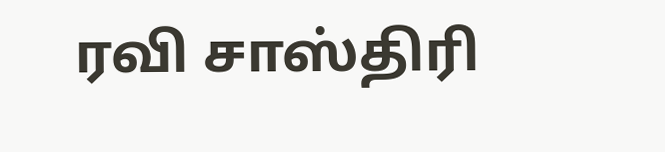ரவி சாஸ்திரி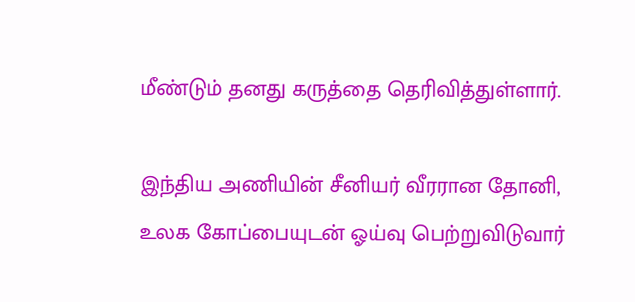மீண்டும் தனது கருத்தை தெரிவித்துள்ளார்.

இந்திய அணியின் சீனியர் வீரரான தோனி, உலக கோப்பையுடன் ஓய்வு பெற்றுவிடுவார்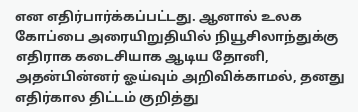என எதிர்பார்க்கப்பட்டது. ஆனால் உலக கோப்பை அரையிறுதியில் நியூசிலாந்துக்கு எதிராக கடைசியாக ஆடிய தோனி, அதன்பின்னர் ஓய்வும் அறிவிக்காமல், தனது எதிர்கால திட்டம் குறித்து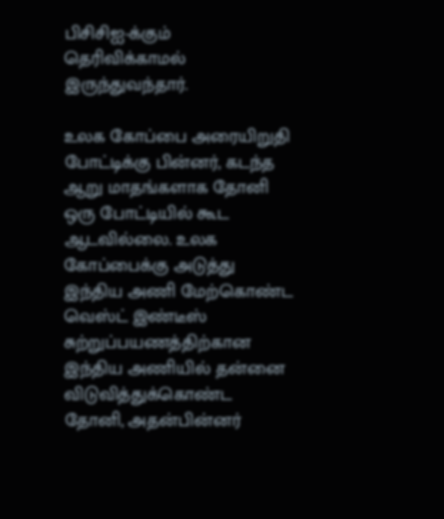பிசிசிஐ-க்கும் தெரிவிக்காமல் இருந்துவந்தார்.

உலக கோப்பை அரையிறுதி போட்டிக்கு பின்னர், கடந்த ஆறு மாதங்களாக தோனி ஒரு போட்டியில் கூட ஆடவில்லை. உலக கோப்பைக்கு அடுத்து இந்திய அணி மேற்கொண்ட வெஸ்ட் இண்டீஸ் சுற்றுப்பயணத்திற்கான இந்திய அணியில் தன்னை விடுவித்துக்கொண்ட தோனி, அதன்பின்னர்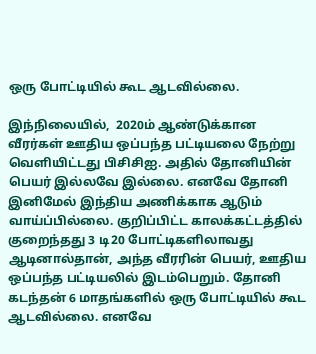ஒரு போட்டியில் கூட ஆடவில்லை.

இந்நிலையில்,  2020ம் ஆண்டுக்கான வீரர்கள் ஊதிய ஒப்பந்த பட்டியலை நேற்று வெளியிட்டது பிசிசிஐ. அதில் தோனியின் பெயர் இல்லவே இல்லை. எனவே தோனி இனிமேல் இந்திய அணிக்காக ஆடும் வாய்ப்பில்லை. குறிப்பிட்ட காலக்கட்டத்தில் குறைந்தது 3 டி20 போட்டிகளிலாவது ஆடினால்தான், அந்த வீரரின் பெயர், ஊதிய ஒப்பந்த பட்டியலில் இடம்பெறும். தோனி கடந்தன் 6 மாதங்களில் ஒரு போட்டியில் கூட ஆடவில்லை. எனவே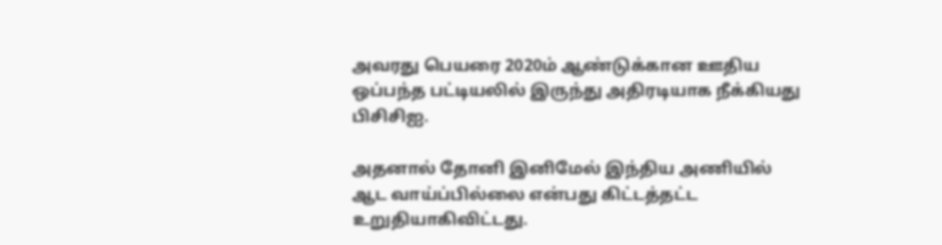அவரது பெயரை 2020ம் ஆண்டுக்கான ஊதிய ஒப்பந்த பட்டியலில் இருந்து அதிரடியாக நீக்கியது பிசிசிஐ.

அதனால் தோனி இனிமேல் இந்திய அணியில் ஆட வாய்ப்பில்லை என்பது கிட்டத்தட்ட உறுதியாகிவிட்டது.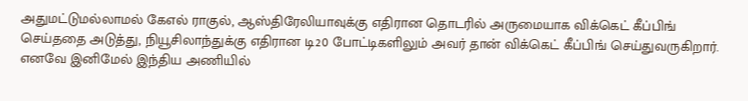அதுமட்டுமல்லாமல் கேஎல் ராகுல், ஆஸ்திரேலியாவுக்கு எதிரான தொடரில் அருமையாக விக்கெட் கீப்பிங் செய்ததை அடுத்து, நியூசிலாந்துக்கு எதிரான டி20 போட்டிகளிலும் அவர் தான் விக்கெட் கீப்பிங் செய்துவருகிறார். எனவே இனிமேல் இந்திய அணியில்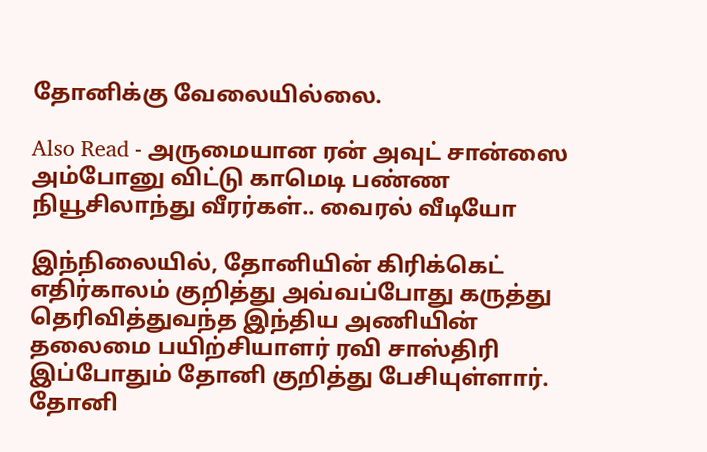தோனிக்கு வேலையில்லை.

Also Read - அருமையான ரன் அவுட் சான்ஸை அம்போனு விட்டு காமெடி பண்ண நியூசிலாந்து வீரர்கள்.. வைரல் வீடியோ

இந்நிலையில், தோனியின் கிரிக்கெட் எதிர்காலம் குறித்து அவ்வப்போது கருத்து தெரிவித்துவந்த இந்திய அணியின் தலைமை பயிற்சியாளர் ரவி சாஸ்திரி இப்போதும் தோனி குறித்து பேசியுள்ளார். தோனி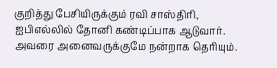குறித்து பேசியிருக்கும் ரவி சாஸ்திரி, ஐபிஎல்லில் தோனி கண்டிப்பாக ஆடுவார். அவரை அனைவருக்குமே நன்றாக தெரியும்.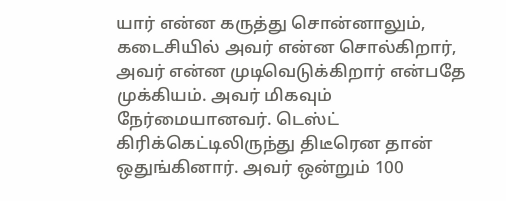யார் என்ன கருத்து சொன்னாலும், கடைசியில் அவர் என்ன சொல்கிறார், அவர் என்ன முடிவெடுக்கிறார் என்பதே முக்கியம். அவர் மிகவும் நேர்மையானவர். டெஸ்ட் கிரிக்கெட்டிலிருந்து திடீரென தான் ஒதுங்கினார். அவர் ஒன்றும் 100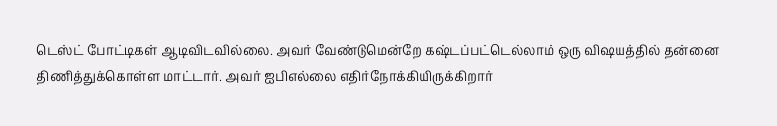டெஸ்ட் போட்டிகள் ஆடிவிடவில்லை. அவர் வேண்டுமென்றே கஷ்டப்பட்டெல்லாம் ஒரு விஷயத்தில் தன்னை திணித்துக்கொள்ள மாட்டார். அவர் ஐபிஎல்லை எதிர்நோக்கியிருக்கிறார்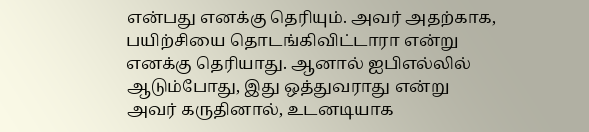என்பது எனக்கு தெரியும். அவர் அதற்காக, பயிற்சியை தொடங்கிவிட்டாரா என்று எனக்கு தெரியாது. ஆனால் ஐபிஎல்லில் ஆடும்போது, இது ஒத்துவராது என்று அவர் கருதினால், உடனடியாக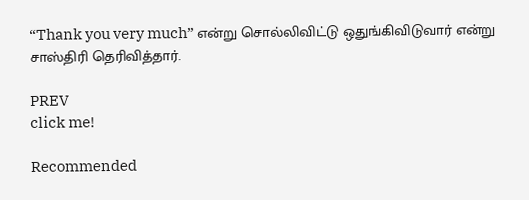“Thank you very much” என்று சொல்லிவிட்டு ஒதுங்கிவிடுவார் என்று சாஸ்திரி தெரிவித்தார்.

PREV
click me!

Recommended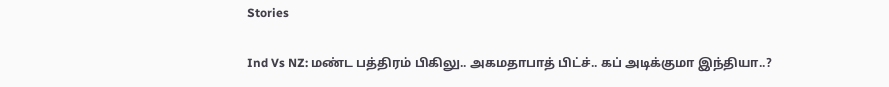Stories

Ind Vs NZ: மண்ட பத்திரம் பிகிலு.. அகமதாபாத் பிட்ச்.. கப் அடிக்குமா இந்தியா..?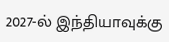2027-ல் இந்தியாவுக்கு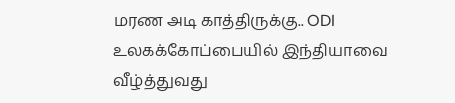மரண அடி காத்திருக்கு.. ODI உலகக்கோப்பையில் இந்தியாவை வீழ்த்துவது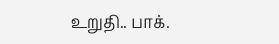உறுதி.. பாக்.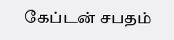கேப்டன் சபதம்